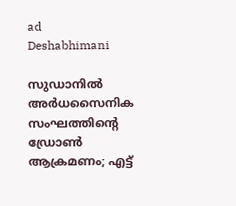ad
Deshabhimani

സുഡാനിൽ അർധസൈനിക സംഘത്തിന്റെ ഡ്രോൺ ആക്രമണം; എട്ട്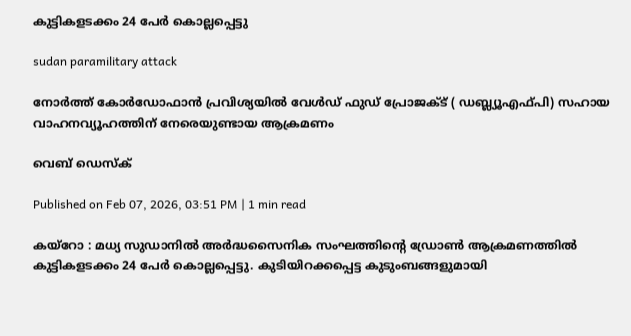കുട്ടികളടക്കം 24 പേര്‍ കൊല്ലപ്പെട്ടു

sudan paramilitary attack

നോർത്ത് കോർഡോഫാൻ പ്രവിശ്യയിൽ വേൾഡ് ഫുഡ് പ്രോജക്ട് ( ഡബ്ല്യൂഎഫ്പി) സഹായ വാഹനവ്യൂഹത്തിന് നേരെയുണ്ടായ ആക്രമണം

വെബ് ഡെസ്ക്

Published on Feb 07, 2026, 03:51 PM | 1 min read

കയ്റോ : മധ്യ സുഡാനിൽ അർദ്ധസൈനിക സംഘത്തിന്റെ ഡ്രോൺ ആക്രമണത്തിൽ കുട്ടികളടക്കം 24 പേർ കൊല്ലപ്പെട്ടു. കുടിയിറക്കപ്പെട്ട കുടുംബങ്ങളുമായി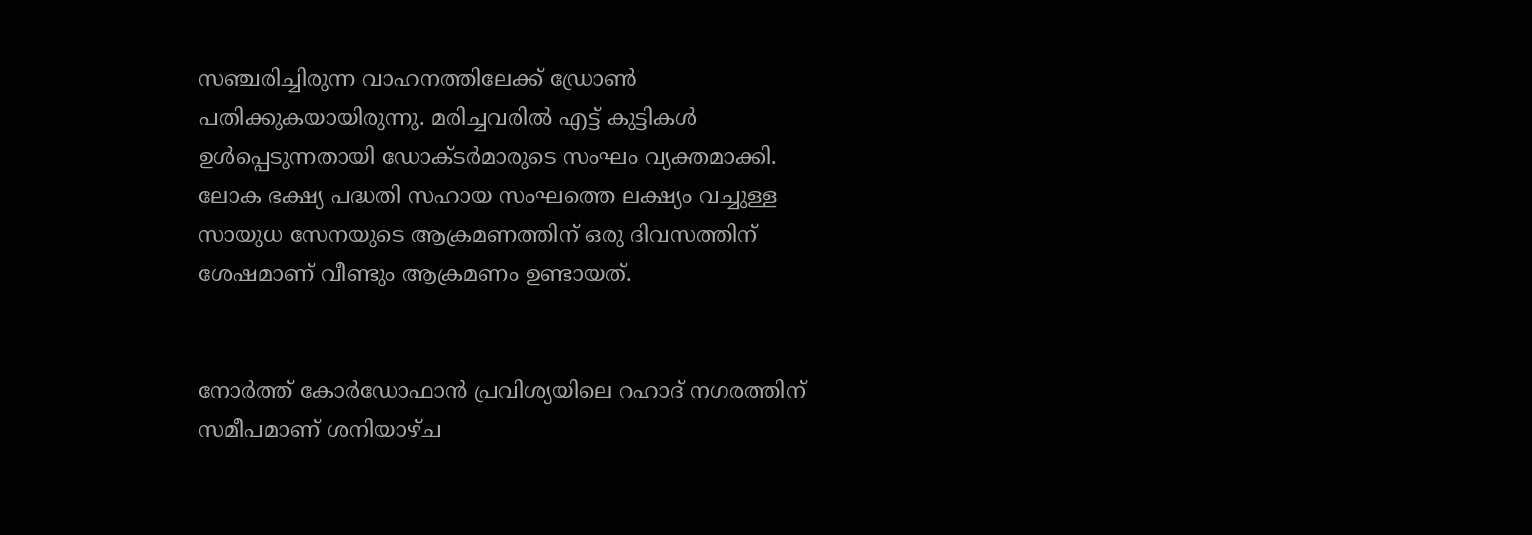സഞ്ചരിച്ചിരുന്ന വാഹനത്തിലേക്ക് ഡ്രോൺ പതിക്കുകയായിരുന്നു. മരിച്ചവരിൽ എട്ട് കുട്ടികൾ ഉൾപ്പെടുന്നതായി ഡോക്ടർമാരുടെ സംഘം വ്യക്തമാക്കി. ലോക ഭക്ഷ്യ പദ്ധതി സഹായ സംഘത്തെ ലക്ഷ്യം വച്ചുള്ള സായുധ സേനയുടെ ആക്രമണത്തിന് ഒരു ദിവസത്തിന് ശേഷമാണ് വീണ്ടും ആക്രമണം ഉണ്ടായത്.


നോർത്ത് കോർഡോഫാൻ പ്രവിശ്യയിലെ റഹാദ് നഗരത്തിന് സമീപമാണ് ശനിയാഴ്ച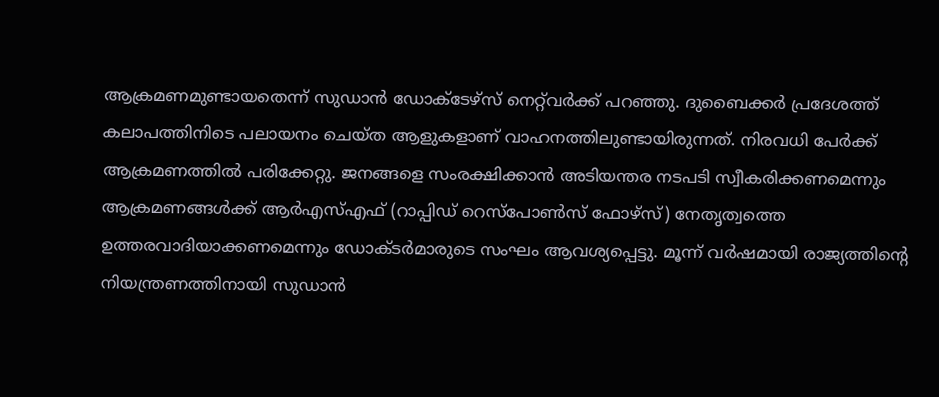ആക്രമണമുണ്ടായതെന്ന് സുഡാൻ ഡോക്ടേഴ്സ് നെറ്റ്‌വർക്ക് പറഞ്ഞു. ദുബൈക്കർ പ്രദേശത്ത് കലാപത്തിനിടെ പലായനം ചെയ്ത ആളുകളാണ് വാഹനത്തിലുണ്ടായിരുന്നത്. നിരവധി പേർക്ക് ആക്രമണത്തിൽ പരിക്കേറ്റു. ജനങ്ങളെ സംരക്ഷിക്കാൻ അടിയന്തര നടപടി സ്വീകരിക്കണമെന്നും ആക്രമണങ്ങൾക്ക് ആർ‌എസ്‌എഫ് (റാപ്പിഡ് റെസ്പോൺസ് ഫോഴ്സ്) നേതൃത്വത്തെ ഉത്തരവാദിയാക്കണമെന്നും ഡോക്ടർമാരുടെ സംഘം ആവശ്യപ്പെട്ടു. മൂന്ന് വർഷമായി രാജ്യത്തിന്റെ നിയന്ത്രണത്തിനായി സുഡാൻ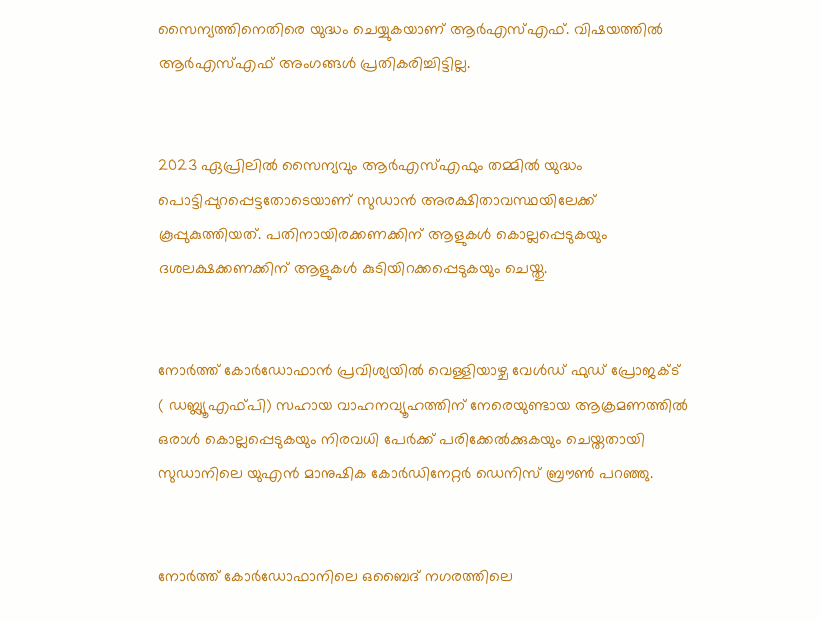സൈന്യത്തിനെതിരെ യുദ്ധം ചെയ്യുകയാണ് ആർ‌എസ്‌എഫ്. വിഷയത്തിൽ ആർഎസ്എഫ് അംഗങ്ങൾ പ്രതികരിച്ചിട്ടില്ല.


2023 ഏപ്രിലിൽ സൈന്യവും ആർ‌എസ്‌എഫും തമ്മിൽ യുദ്ധം പൊട്ടിപ്പുറപ്പെട്ടതോടെയാണ് സുഡാൻ അരക്ഷിതാവസ്ഥയിലേക്ക് കൂപ്പുകുത്തിയത്. പതിനായിരക്കണക്കിന് ആളുകൾ കൊല്ലപ്പെടുകയും ദശലക്ഷക്കണക്കിന് ആളുകൾ കുടിയിറക്കപ്പെടുകയും ചെയ്തു.


നോർത്ത് കോർഡോഫാൻ പ്രവിശ്യയിൽ വെള്ളിയാഴ്ച വേൾഡ് ഫുഡ് പ്രോജക്ട് ( ഡബ്ല്യൂഎഫ്പി) സഹായ വാഹനവ്യൂഹത്തിന് നേരെയുണ്ടായ ആക്രമണത്തിൽ ഒരാൾ കൊല്ലപ്പെടുകയും നിരവധി പേർക്ക് പരിക്കേൽക്കുകയും ചെയ്തതായി സുഡാനിലെ യുഎൻ മാനുഷിക കോർഡിനേറ്റർ ഡെനിസ് ബ്രൗൺ പറഞ്ഞു.


നോർത്ത് കോർഡോഫാനിലെ ഒബൈദ് നഗരത്തിലെ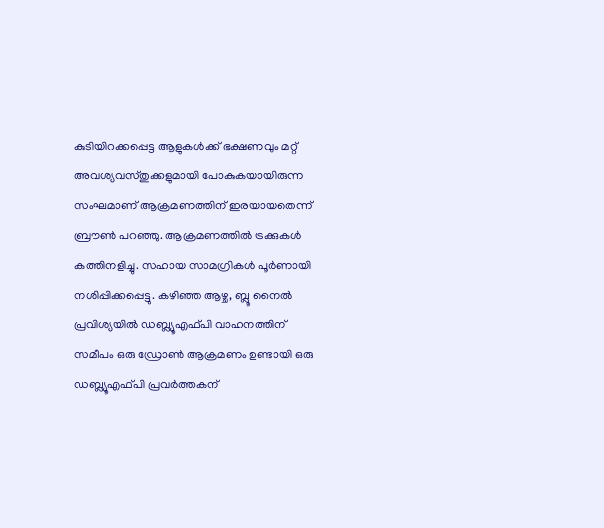കുടിയിറക്കപ്പെട്ട ആളുകൾക്ക് ഭക്ഷണവും മറ്റ് അവശ്യവസ്തുക്കളുമായി പോകുകയായിരുന്ന സംഘമാണ് ആക്രമണത്തിന് ഇരയായതെന്ന് ബ്രൗൺ പറഞ്ഞു. ആക്രമണത്തിൽ ട്രക്കുകൾ കത്തിനളിച്ചു. സഹായ സാമഗ്രികൾ പൂർണായി നശിപ്പിക്കപ്പെട്ടു. കഴിഞ്ഞ ആഴ്ച, ബ്ലൂ നൈൽ പ്രവിശ്യയിൽ ഡബ്ല്യൂഎഫ്പി വാഹനത്തിന് സമീപം ഒരു ഡ്രോൺ ആക്രമണം ഉണ്ടായി ഒരു ഡബ്ല്യൂഎഫ്പി പ്രവർത്തകന്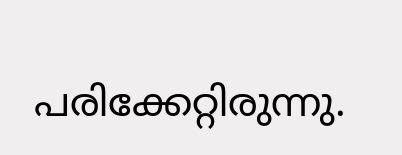പരിക്കേറ്റിരുന്നു.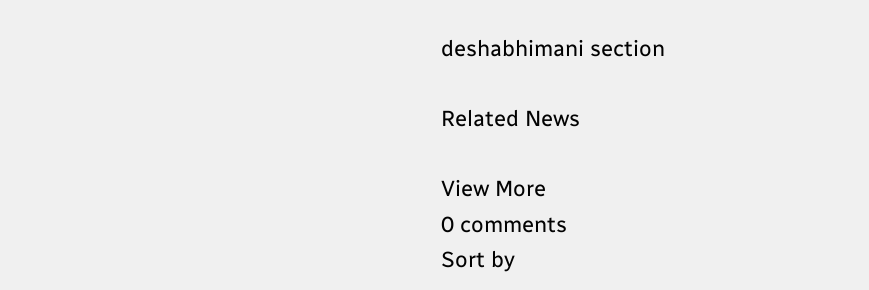deshabhimani section

Related News

View More
0 comments
Sort by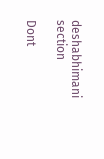deshabhimani section

Dont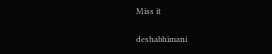Miss it

deshabhimani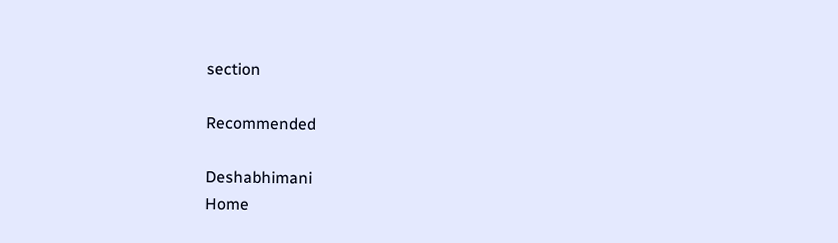section

Recommended

Deshabhimani
Home